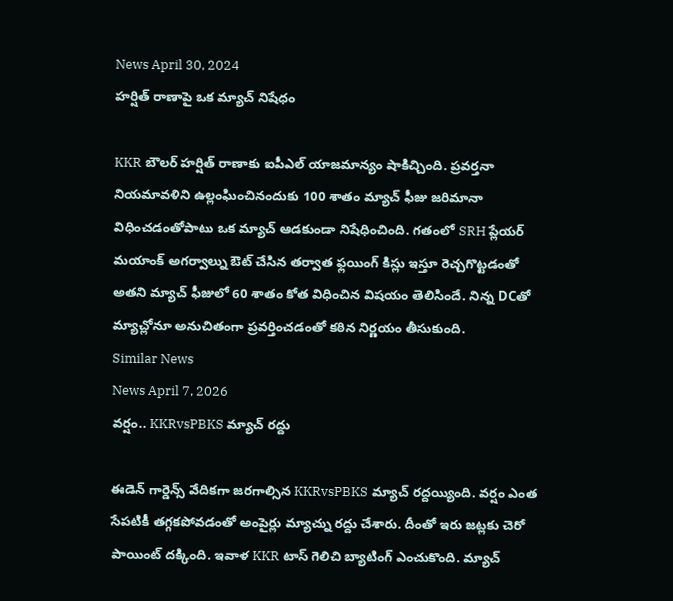News April 30, 2024
హర్షిత్ రాణాపై ఒక మ్యాచ్ నిషేధం

KKR బౌలర్ హర్షిత్ రాణాకు ఐపీఎల్ యాజమాన్యం షాకిచ్చింది. ప్రవర్తనా నియమావళిని ఉల్లంఘించినందుకు 100 శాతం మ్యాచ్ ఫీజు జరిమానా విధించడంతోపాటు ఒక మ్యాచ్ ఆడకుండా నిషేధించింది. గతంలో SRH ప్లేయర్ మయాంక్ అగర్వాల్ను ఔట్ చేసిన తర్వాత ఫ్లయింగ్ కిస్లు ఇస్తూ రెచ్చగొట్టడంతో అతని మ్యాచ్ ఫీజులో 60 శాతం కోత విధించిన విషయం తెలిసిందే. నిన్న DCతో మ్యాచ్లోనూ అనుచితంగా ప్రవర్తించడంతో కఠిన నిర్ణయం తీసుకుంది.
Similar News
News April 7, 2026
వర్షం.. KKRvsPBKS మ్యాచ్ రద్దు

ఈడెన్ గార్డెన్స్ వేదికగా జరగాల్సిన KKRvsPBKS మ్యాచ్ రద్దయ్యింది. వర్షం ఎంత సేపటికీ తగ్గకపోవడంతో అంపైర్లు మ్యాచ్ను రద్దు చేశారు. దీంతో ఇరు జట్లకు చెరో పాయింట్ దక్కింది. ఇవాళ KKR టాస్ గెలిచి బ్యాటింగ్ ఎంచుకొంది. మ్యాచ్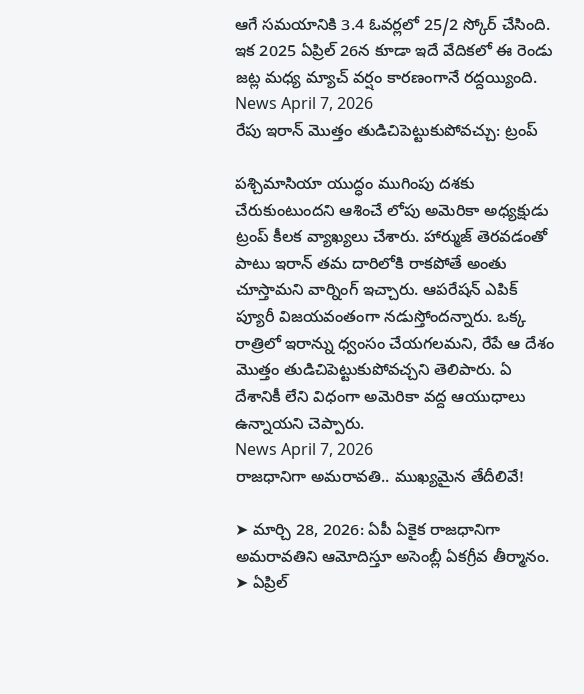ఆగే సమయానికి 3.4 ఓవర్లలో 25/2 స్కోర్ చేసింది. ఇక 2025 ఏప్రిల్ 26న కూడా ఇదే వేదికలో ఈ రెండు జట్ల మధ్య మ్యాచ్ వర్షం కారణంగానే రద్దయ్యింది.
News April 7, 2026
రేపు ఇరాన్ మొత్తం తుడిచిపెట్టుకుపోవచ్చు: ట్రంప్

పశ్చిమాసియా యుద్ధం ముగింపు దశకు చేరుకుంటుందని ఆశించే లోపు అమెరికా అధ్యక్షుడు ట్రంప్ కీలక వ్యాఖ్యలు చేశారు. హార్ముజ్ తెరవడంతో పాటు ఇరాన్ తమ దారిలోకి రాకపోతే అంతు చూస్తామని వార్నింగ్ ఇచ్చారు. ఆపరేషన్ ఎపిక్ ప్యూరీ విజయవంతంగా నడుస్తోందన్నారు. ఒక్క రాత్రిలో ఇరాన్ను ధ్వంసం చేయగలమని, రేపే ఆ దేశం మొత్తం తుడిచిపెట్టుకుపోవచ్చని తెలిపారు. ఏ దేశానికీ లేని విధంగా అమెరికా వద్ద ఆయుధాలు ఉన్నాయని చెప్పారు.
News April 7, 2026
రాజధానిగా అమరావతి.. ముఖ్యమైన తేదీలివే!

➤ మార్చి 28, 2026: ఏపీ ఏకైక రాజధానిగా అమరావతిని ఆమోదిస్తూ అసెంబ్లీ ఏకగ్రీవ తీర్మానం.
➤ ఏప్రిల్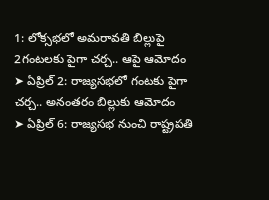1: లోక్సభలో అమరావతి బిల్లుపై 2గంటలకు పైగా చర్చ.. ఆపై ఆమోదం
➤ ఏప్రిల్ 2: రాజ్యసభలో గంటకు పైగా చర్చ.. అనంతరం బిల్లుకు ఆమోదం
➤ ఏప్రిల్ 6: రాజ్యసభ నుంచి రాష్ట్రపతి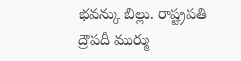భవన్కు బిల్లు. రాష్ట్రపతి ద్రౌపదీ ముర్ము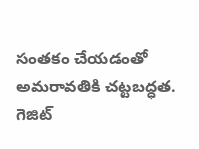సంతకం చేయడంతో అమరావతికి చట్టబద్ధత. గెజిట్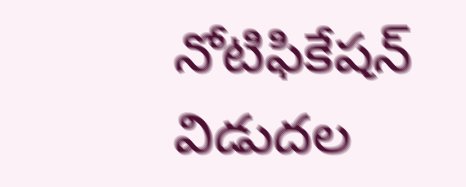నోటిఫికేషన్ విడుదల